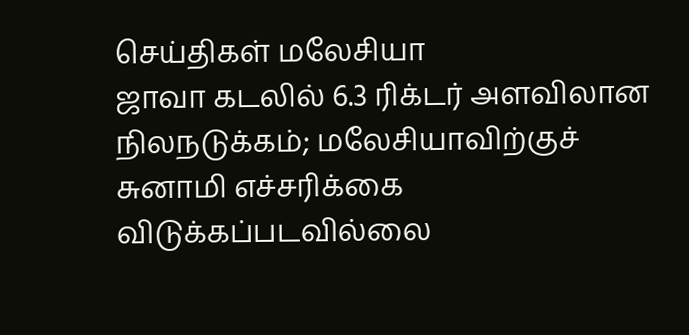செய்திகள் மலேசியா
ஜாவா கடலில் 6.3 ரிக்டர் அளவிலான நிலநடுக்கம்; மலேசியாவிற்குச் சுனாமி எச்சரிக்கை விடுக்கப்படவில்லை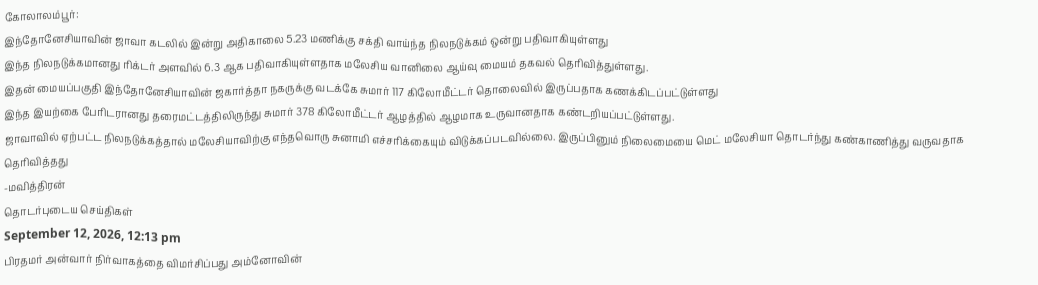கோலாலம்பூர்:
இந்தோனேசியாவின் ஜாவா கடலில் இன்று அதிகாலை 5.23 மணிக்கு சக்தி வாய்ந்த நிலநடுக்கம் ஒன்று பதிவாகியுள்ளது
இந்த நிலநடுக்கமானது ரிக்டர் அளவில் 6.3 ஆக பதிவாகியுள்ளதாக மலேசிய வானிலை ஆய்வு மையம் தகவல் தெரிவித்துள்ளது.
இதன் மையப்பகுதி இந்தோனேசியாவின் ஜகார்த்தா நகருக்கு வடக்கே சுமார் 117 கிலோமீட்டர் தொலைவில் இருப்பதாக கணக்கிடப்பட்டுள்ளது
இந்த இயற்கை பேரிடரானது தரைமட்டத்திலிருந்து சுமார் 378 கிலோமீட்டர் ஆழத்தில் ஆழமாக உருவானதாக கண்டறியப்பட்டுள்ளது.
ஜாவாவில் ஏற்பட்ட நிலநடுக்கத்தால் மலேசியாவிற்கு எந்தவொரு சுனாமி எச்சரிக்கையும் விடுக்கப்படவில்லை. இருப்பினும் நிலைமையை மெட் மலேசியா தொடர்ந்து கண்காணித்து வருவதாக தெரிவித்தது
-மவித்திரன்
தொடர்புடைய செய்திகள்
September 12, 2026, 12:13 pm
பிரதமர் அன்வார் நிர்வாகத்தை விமர்சிப்பது அம்னோவின்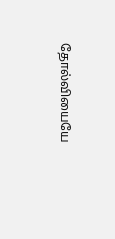தோல்வியையே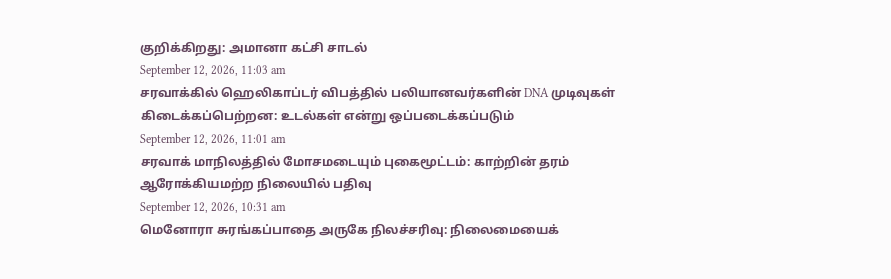குறிக்கிறது: அமானா கட்சி சாடல்
September 12, 2026, 11:03 am
சரவாக்கில் ஹெலிகாப்டர் விபத்தில் பலியானவர்களின் DNA முடிவுகள் கிடைக்கப்பெற்றன: உடல்கள் என்று ஒப்படைக்கப்படும்
September 12, 2026, 11:01 am
சரவாக் மாநிலத்தில் மோசமடையும் புகைமூட்டம்: காற்றின் தரம் ஆரோக்கியமற்ற நிலையில் பதிவு
September 12, 2026, 10:31 am
மெனோரா சுரங்கப்பாதை அருகே நிலச்சரிவு: நிலைமையைக்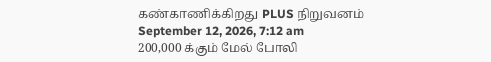கண்காணிக்கிறது PLUS நிறுவனம்
September 12, 2026, 7:12 am
200,000 க்கும் மேல் போலி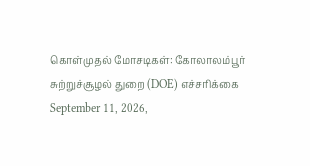கொள்முதல் மோசடிகள்: கோலாலம்பூர் சுற்றுச்சூழல் துறை (DOE) எச்சரிக்கை
September 11, 2026,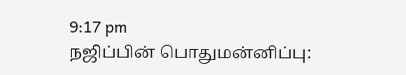9:17 pm
நஜிப்பின் பொதுமன்னிப்பு: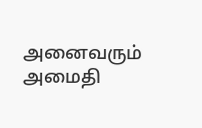அனைவரும் அமைதி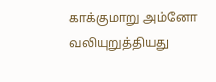காக்குமாறு அம்னோ வலியுறுத்தியது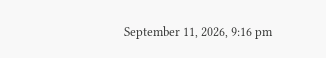September 11, 2026, 9:16 pm